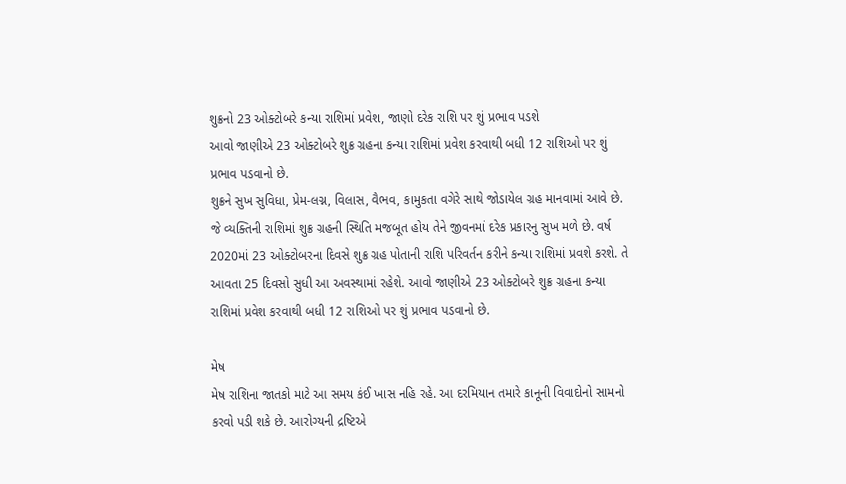શુક્રનો 23 ઓક્ટોબરે કન્યા રાશિમાં પ્રવેશ, જાણો દરેક રાશિ પર શું પ્રભાવ પડશે
આવો જાણીએ 23 ઓક્ટોબરે શુક્ર ગ્રહના કન્યા રાશિમાં પ્રવેશ કરવાથી બધી 12 રાશિઓ પર શું પ્રભાવ પડવાનો છે.
શુક્રને સુખ સુવિધા, પ્રેમ-લગ્ન, વિલાસ, વૈભવ, કામુકતા વગેરે સાથે જોડાયેલ ગ્રહ માનવામાં આવે છે. જે વ્યક્તિની રાશિમાં શુક્ર ગ્રહની સ્થિતિ મજબૂત હોય તેને જીવનમાં દરેક પ્રકારનુ સુખ મળે છે. વર્ષ 2020માં 23 ઓક્ટોબરના દિવસે શુક્ર ગ્રહ પોતાની રાશિ પરિવર્તન કરીને કન્યા રાશિમાં પ્રવશે કરશે. તે આવતા 25 દિવસો સુધી આ અવસ્થામાં રહેશે. આવો જાણીએ 23 ઓક્ટોબરે શુક્ર ગ્રહના કન્યા રાશિમાં પ્રવેશ કરવાથી બધી 12 રાશિઓ પર શું પ્રભાવ પડવાનો છે.

મેષ
મેષ રાશિના જાતકો માટે આ સમય કંઈ ખાસ નહિ રહે. આ દરમિયાન તમારે કાનૂની વિવાદોનો સામનો કરવો પડી શકે છે. આરોગ્યની દ્રષ્ટિએ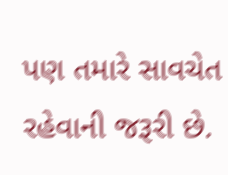પણ તમારે સાવચેત રહેવાની જરૂરી છે.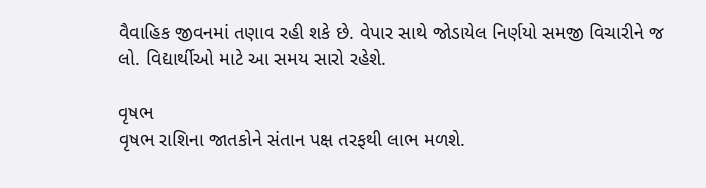વૈવાહિક જીવનમાં તણાવ રહી શકે છે. વેપાર સાથે જોડાયેલ નિર્ણયો સમજી વિચારીને જ લો. વિદ્યાર્થીઓ માટે આ સમય સારો રહેશે.

વૃષભ
વૃષભ રાશિના જાતકોને સંતાન પક્ષ તરફથી લાભ મળશે.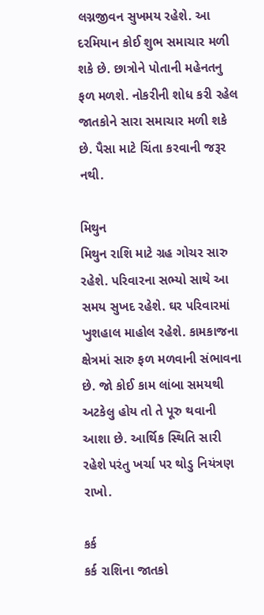લગ્નજીવન સુખમય રહેશે. આ દરમિયાન કોઈ શુભ સમાચાર મળી શકે છે. છાત્રોને પોતાની મહેનતનુ ફળ મળશે. નોકરીની શોધ કરી રહેલ જાતકોને સારા સમાચાર મળી શકે છે. પૈસા માટે ચિંતા કરવાની જરૂર નથી.

મિથુન
મિથુન રાશિ માટે ગ્રહ ગોચર સારુ રહેશે. પરિવારના સભ્યો સાથે આ સમય સુખદ રહેશે. ઘર પરિવારમાં ખુશહાલ માહોલ રહેશે. કામકાજના ક્ષેત્રમાં સારુ ફળ મળવાની સંભાવના છે. જો કોઈ કામ લાંબા સમયથી અટકેલુ હોય તો તે પૂરુ થવાની આશા છે. આર્થિક સ્થિતિ સારી રહેશે પરંતુ ખર્ચા પર થોડુ નિયંત્રણ રાખો.

કર્ક
કર્ક રાશિના જાતકો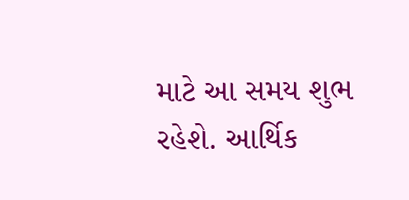માટે આ સમય શુભ રહેશે. આર્થિક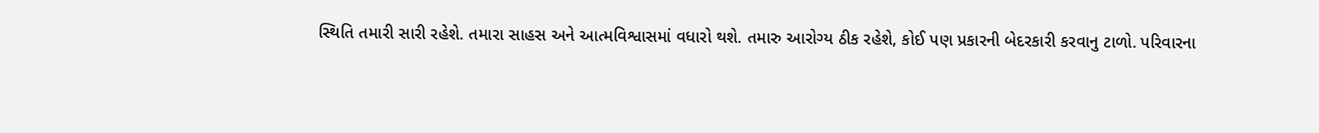સ્થિતિ તમારી સારી રહેશે. તમારા સાહસ અને આત્મવિશ્વાસમાં વધારો થશે. તમારુ આરોગ્ય ઠીક રહેશે, કોઈ પણ પ્રકારની બેદરકારી કરવાનુ ટાળો. પરિવારના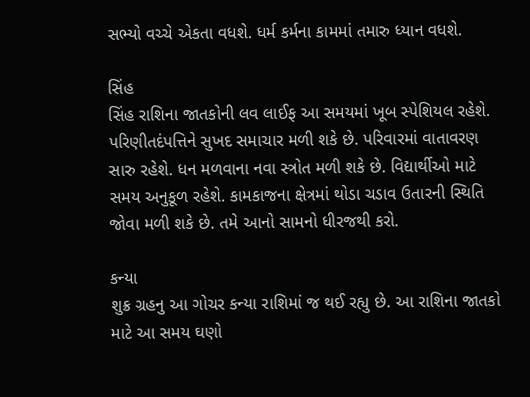સભ્યો વચ્ચે એકતા વધશે. ધર્મ કર્મના કામમાં તમારુ ધ્યાન વધશે.

સિંહ
સિંહ રાશિના જાતકોની લવ લાઈફ આ સમયમાં ખૂબ સ્પેશિયલ રહેશે. પરિણીતદંપત્તિને સુખદ સમાચાર મળી શકે છે. પરિવારમાં વાતાવરણ સારુ રહેશે. ધન મળવાના નવા સ્ત્રોત મળી શકે છે. વિદ્યાર્થીઓ માટે સમય અનુકૂળ રહેશે. કામકાજના ક્ષેત્રમાં થોડા ચડાવ ઉતારની સ્થિતિ જોવા મળી શકે છે. તમે આનો સામનો ધીરજથી કરો.

કન્યા
શુક્ર ગ્રહનુ આ ગોચર કન્યા રાશિમાં જ થઈ રહ્યુ છે. આ રાશિના જાતકો માટે આ સમય ઘણો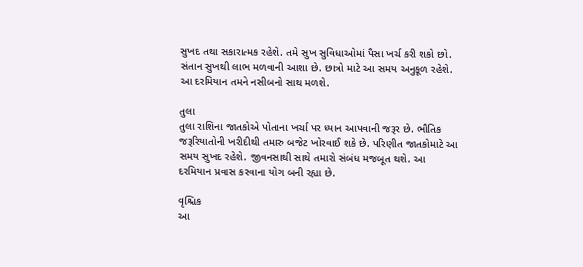સુખદ તથા સકારાત્મક રહેશે. તમે સુખ સુવિધાઓમાં પૈસા ખર્ચ કરી શકો છો. સંતાન સુખથી લાભ મળવાની આશા છે. છાત્રો માટે આ સમય અનુકૂળ રહેશે. આ દરમિયાન તમને નસીબનો સાથ મળશે.

તુલા
તુલા રાશિના જાતકોએ પોતાના ખર્ચા પર ધ્યાન આપવાની જરૂર છે. ભૌતિક જરૂરિયાતોની ખરીદીથી તમારુ બજેટ ખોરવાઈ શકે છે. પરિણીત જાતકોમાટે આ સમય સુખદ રહેશે. જીવનસાથી સાથે તમારો સંબંધ મજબૂત થશે. આ દરમિયાન પ્રવાસ કરવાના યોગ બની રહ્યા છે.

વૃશ્ચિક
આ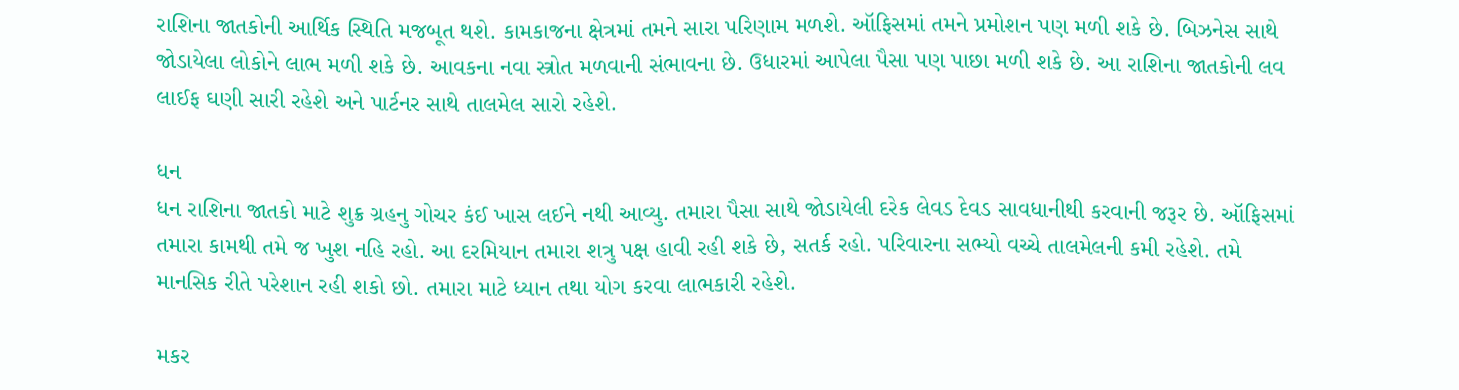રાશિના જાતકોની આર્થિક સ્થિતિ મજબૂત થશે. કામકાજના ક્ષેત્રમાં તમને સારા પરિણામ મળશે. ઑફિસમાં તમને પ્રમોશન પણ મળી શકે છે. બિઝનેસ સાથે જોડાયેલા લોકોને લાભ મળી શકે છે. આવકના નવા સ્ત્રોત મળવાની સંભાવના છે. ઉધારમાં આપેલા પૈસા પણ પાછા મળી શકે છે. આ રાશિના જાતકોની લવ લાઈફ ઘણી સારી રહેશે અને પાર્ટનર સાથે તાલમેલ સારો રહેશે.

ધન
ધન રાશિના જાતકો માટે શુક્ર ગ્રહનુ ગોચર કંઈ ખાસ લઈને નથી આવ્યુ. તમારા પૈસા સાથે જોડાયેલી દરેક લેવડ દેવડ સાવધાનીથી કરવાની જરૂર છે. ઑફિસમાં તમારા કામથી તમે જ ખુશ નહિ રહો. આ દરમિયાન તમારા શત્રુ પક્ષ હાવી રહી શકે છે, સતર્ક રહો. પરિવારના સભ્યો વચ્ચે તાલમેલની કમી રહેશે. તમે માનસિક રીતે પરેશાન રહી શકો છો. તમારા માટે ધ્યાન તથા યોગ કરવા લાભકારી રહેશે.

મકર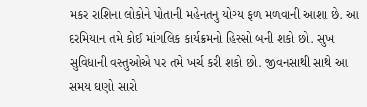મકર રાશિના લોકોને પોતાની મહેનતનુ યોગ્ય ફળ મળવાની આશા છે. આ દરમિયાન તમે કોઈ માંગલિક કાર્યક્રમનો હિસ્સો બની શકો છો. સુખ સુવિધાની વસ્તુઓએ પર તમે ખર્ચ કરી શકો છો. જીવનસાથી સાથે આ સમય ઘણો સારો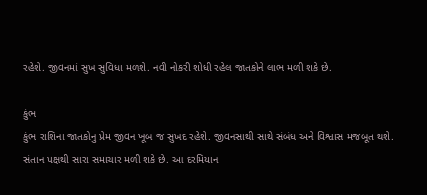રહેશે. જીવનમાં સુખ સુવિધા મળશે. નવી નોકરી શોધી રહેલ જાતકોને લાભ મળી શકે છે.

કુંભ
કુંભ રાશિના જાતકોનુ પ્રેમ જીવન ખૂબ જ સુખદ રહેશે. જીવનસાથી સાથે સંબંધ અને વિશ્વાસ મજબૂત થશે. સંતાન પક્ષથી સારા સમાચાર મળી શકે છે. આ દરમિયાન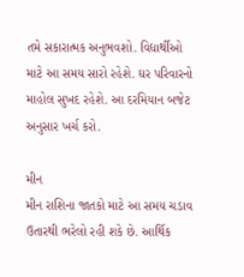તમે સકારાત્મક અનુભવશો. વિદ્યાર્થીઓ માટે આ સમય સારો રહેશે. ઘર પરિવારનો માહોલ સુખદ રહેશે. આ દરમિયાન બજેટ અનુસાર ખર્ચ કરો.

મીન
મીન રાશિના જાતકો માટે આ સમય ચડાવ ઉતારથી ભરેલો રહી શકે છે. આર્થિક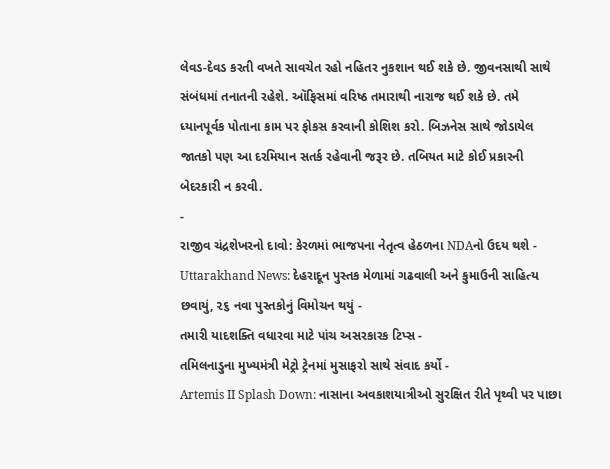લેવડ-દેવડ કરતી વખતે સાવચેત રહો નહિતર નુકશાન થઈ શકે છે. જીવનસાથી સાથે સંબંધમાં તનાતની રહેશે. ઑફિસમાં વરિષ્ઠ તમારાથી નારાજ થઈ શકે છે. તમે ધ્યાનપૂર્વક પોતાના કામ પર ફોકસ કરવાની કોશિશ કરો. બિઝનેસ સાથે જોડાયેલ જાતકો પણ આ દરમિયાન સતર્ક રહેવાની જરૂર છે. તબિયત માટે કોઈ પ્રકારની બેદરકારી ન કરવી.
-
રાજીવ ચંદ્રશેખરનો દાવો: કેરળમાં ભાજપના નેતૃત્વ હેઠળના NDAનો ઉદય થશે -
Uttarakhand News: દેહરાદૂન પુસ્તક મેળામાં ગઢવાલી અને કુમાઉની સાહિત્ય છવાયું, ૨૬ નવા પુસ્તકોનું વિમોચન થયું -
તમારી યાદશક્તિ વધારવા માટે પાંચ અસરકારક ટિપ્સ -
તમિલનાડુના મુખ્યમંત્રી મેટ્રો ટ્રેનમાં મુસાફરો સાથે સંવાદ કર્યો -
Artemis II Splash Down: નાસાના અવકાશયાત્રીઓ સુરક્ષિત રીતે પૃથ્વી પર પાછા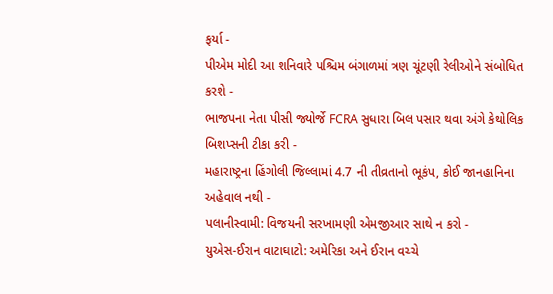ફર્યા -
પીએમ મોદી આ શનિવારે પશ્ચિમ બંગાળમાં ત્રણ ચૂંટણી રેલીઓને સંબોધિત કરશે -
ભાજપના નેતા પીસી જ્યોર્જે FCRA સુધારા બિલ પસાર થવા અંગે કેથોલિક બિશપ્સની ટીકા કરી -
મહારાષ્ટ્રના હિંગોલી જિલ્લામાં 4.7 ની તીવ્રતાનો ભૂકંપ, કોઈ જાનહાનિના અહેવાલ નથી -
પલાનીસ્વામી: વિજયની સરખામણી એમજીઆર સાથે ન કરો -
યુએસ-ઈરાન વાટાઘાટો: અમેરિકા અને ઈરાન વચ્ચે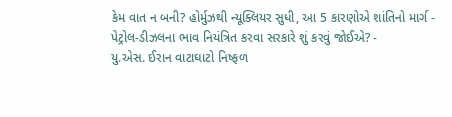કેમ વાત ન બની? હોર્મુઝથી ન્યૂક્લિયર સુધી, આ 5 કારણોએ શાંતિનો માર્ગ -
પેટ્રોલ-ડીઝલના ભાવ નિયંત્રિત કરવા સરકારે શું કરવું જોઈએ? -
યુ.એસ. ઈરાન વાટાઘાટો નિષ્ફળ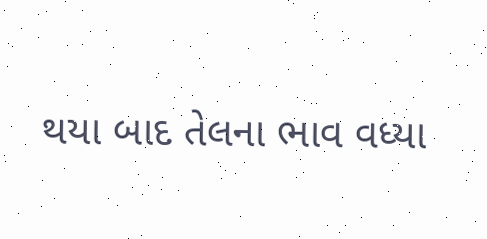થયા બાદ તેલના ભાવ વધ્યા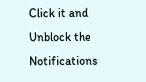Click it and Unblock the Notifications